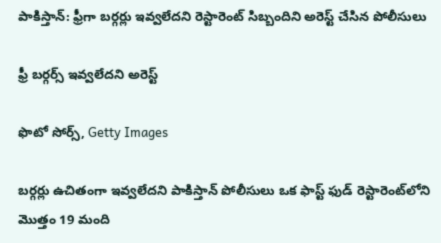పాకిస్తాన్‌: ఫ్రీగా బర్గర్లు ఇవ్వలేదని రెస్టారెంట్‌ సిబ్బందిని అరెస్ట్ చేసిన పోలీసులు

ఫ్రీ బర్గర్స్ ఇవ్వలేదని అరెస్ట్

ఫొటో సోర్స్, Getty Images

బర్గర్లు ఉచితంగా ఇవ్వలేదని పాకిస్తాన్ పోలీసులు ఒక ఫాస్ట్ ఫుడ్ రెస్టారెంట్‌లోని మొత్తం 19 మంది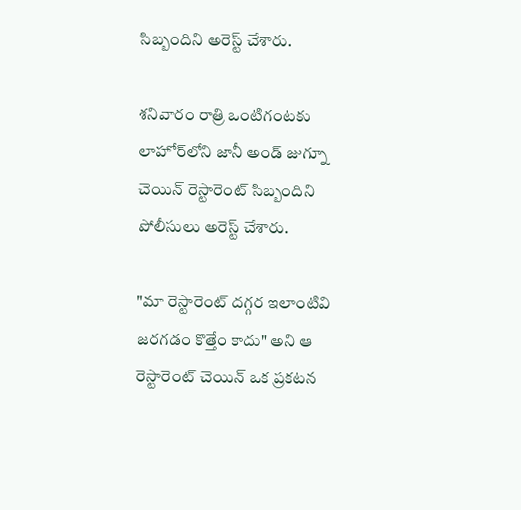సిబ్బందిని అరెస్ట్ చేశారు.

శనివారం రాత్రి ఒంటిగంటకు లాహోర్‌లోని జానీ అండ్ జుగ్నూ చెయిన్ రెస్టారెంట్ సిబ్బందిని పోలీసులు అరెస్ట్ చేశారు.

"మా రెస్టారెంట్‌ దగ్గర ఇలాంటివి జరగడం కొత్తేం కాదు" అని ఆ రెస్టారెంట్ చెయిన్ ఒక ప్రకటన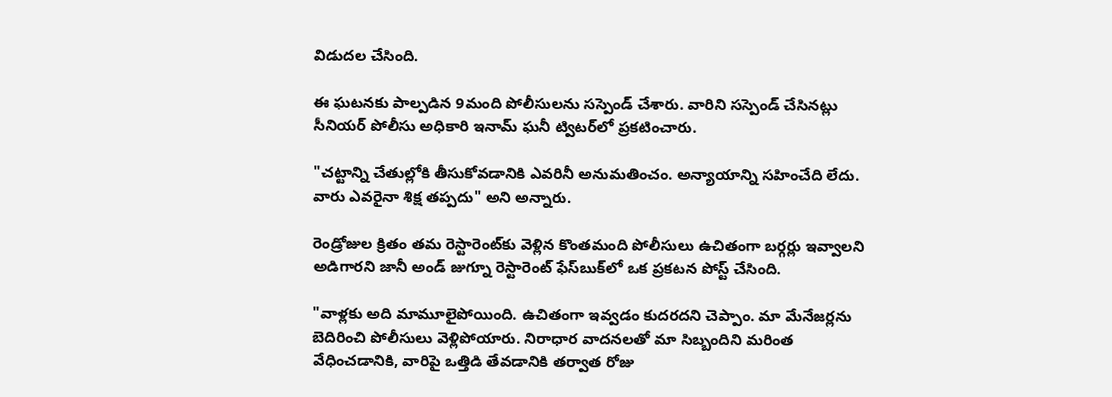విడుదల చేసింది.

ఈ ఘటనకు పాల్పడిన 9మంది పోలీసులను సస్పెండ్ చేశారు. వారిని సస్పెండ్ చేసినట్లు సీనియర్ పోలీసు అధికారి ఇనామ్ ఘనీ ట్విటర్‌లో ప్రకటించారు.

"చట్టాన్ని చేతుల్లోకి తీసుకోవడానికి ఎవరినీ అనుమతించం. అన్యాయాన్ని సహించేది లేదు. వారు ఎవరైనా శిక్ష తప్పదు" అని అన్నారు.

రెండ్రోజుల క్రితం తమ రెస్టారెంట్‌కు వెళ్లిన కొంతమంది పోలీసులు ఉచితంగా బర్గర్లు ఇవ్వాలని అడిగారని జానీ అండ్ జుగ్నూ రెస్టారెంట్ ఫేస్‌బుక్‌లో ఒక ప్రకటన పోస్ట్ చేసింది.

"వాళ్లకు అది మామూలైపోయింది. ఉచితంగా ఇవ్వడం కుదరదని చెప్పాం. మా మేనేజర్లను బెదిరించి పోలీసులు వెళ్లిపోయారు. నిరాధార వాదనలతో మా సిబ్బందిని మరింత వేధించడానికి, వారిపై ఒత్తిడి తేవడానికి తర్వాత రోజు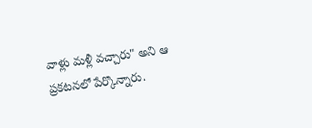వాళ్లు మళ్లీ వచ్చారు" అని ఆ ప్రకటనలో పేర్కొన్నారు.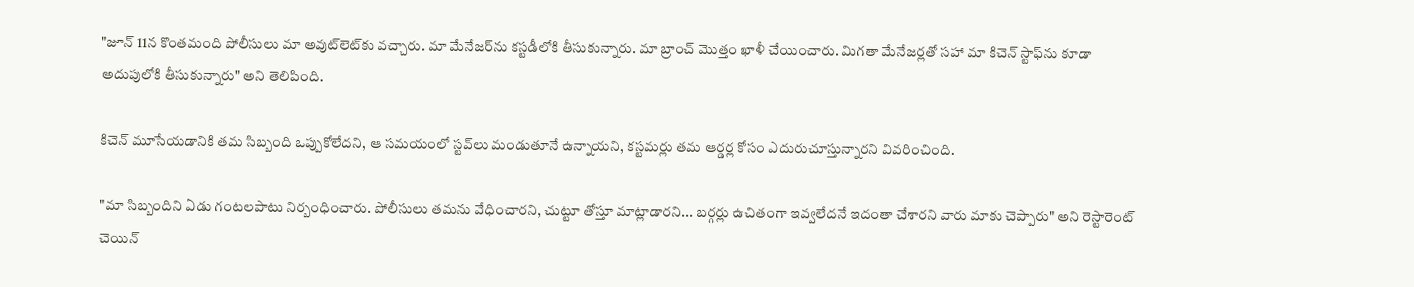"జూన్ 11న కొంతమంది పోలీసులు మా అవుట్‌లెట్‌కు వచ్చారు. మా మేనేజర్‌ను కస్టడీలోకి తీసుకున్నారు. మా బ్రాంచ్ మొత్తం ఖాళీ చేయించారు. మిగతా మేనేజర్లతో సహా మా కిచెన్ స్టాఫ్‌ను కూడా అదుపులోకి తీసుకున్నారు" అని తెలిపింది.

కిచెన్ మూసేయడానికి తమ సిబ్బంది ఒప్పుకోలేదని, ఆ సమయంలో స్టవ్‌లు మండుతూనే ఉన్నాయని, కస్టమర్లు తమ ఆర్డర్ల కోసం ఎదురుచూస్తున్నారని వివరించింది.

"మా సిబ్బందిని ఏడు గంటలపాటు నిర్బంధించారు. పోలీసులు తమను వేధించారని, చుట్టూ తోస్తూ మాట్లాడారని... బర్గర్లు ఉచితంగా ఇవ్వలేదనే ఇదంతా చేశారని వారు మాకు చెప్పారు" అని రెస్టారెంట్ చెయిన్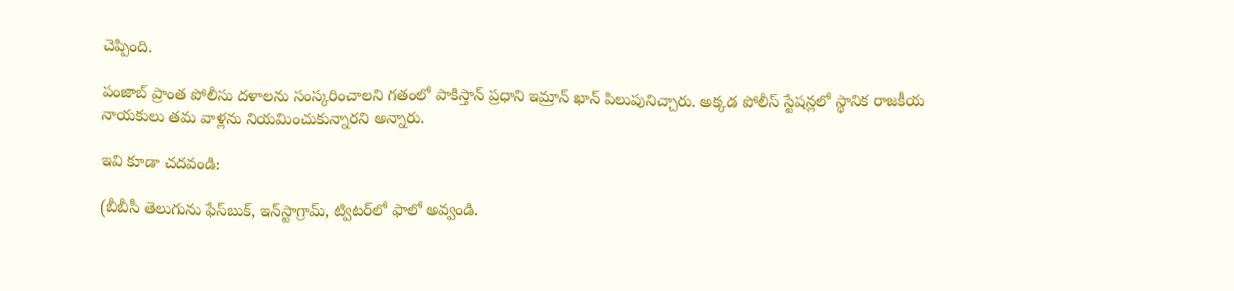చెప్పింది.

పంజాబ్ ప్రాంత పోలీసు దళాలను సంస్కరించాలని గతంలో పాకిస్తాన్ ప్రధాని ఇమ్రాన్ ఖాన్ పిలుపునిచ్చారు. అక్కడ పోలీస్ స్టేషన్లలో స్థానిక రాజకీయ నాయకులు తమ వాళ్లను నియమించుకున్నారని అన్నారు.

ఇవి కూడా చదవండి:

(బీబీసీ తెలుగును ఫేస్‌బుక్, ఇన్‌స్టాగ్రామ్‌, ట్విటర్‌లో ఫాలో అవ్వండి.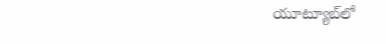యూట్యూబ్‌లో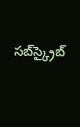సబ్‌స్క్రైబ్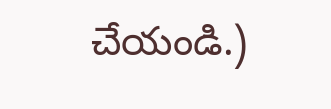చేయండి.)